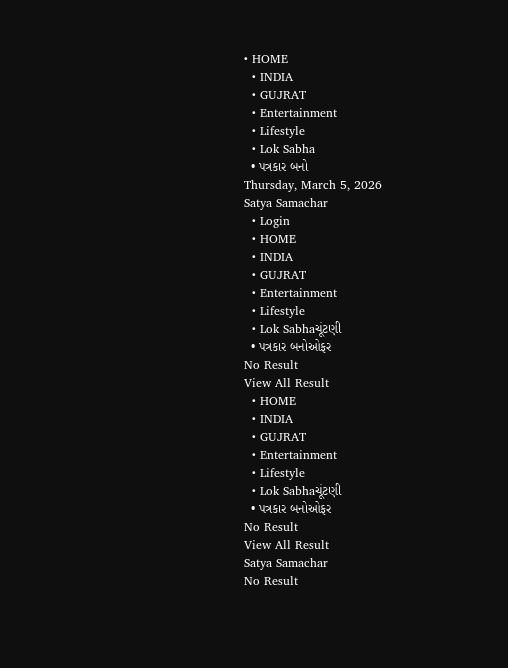• HOME
  • INDIA
  • GUJRAT
  • Entertainment
  • Lifestyle
  • Lok Sabha
  • પત્રકાર બનો
Thursday, March 5, 2026
Satya Samachar
  • Login
  • HOME
  • INDIA
  • GUJRAT
  • Entertainment
  • Lifestyle
  • Lok Sabhaચૂંટણી
  • પત્રકાર બનોઓફર
No Result
View All Result
  • HOME
  • INDIA
  • GUJRAT
  • Entertainment
  • Lifestyle
  • Lok Sabhaચૂંટણી
  • પત્રકાર બનોઓફર
No Result
View All Result
Satya Samachar
No Result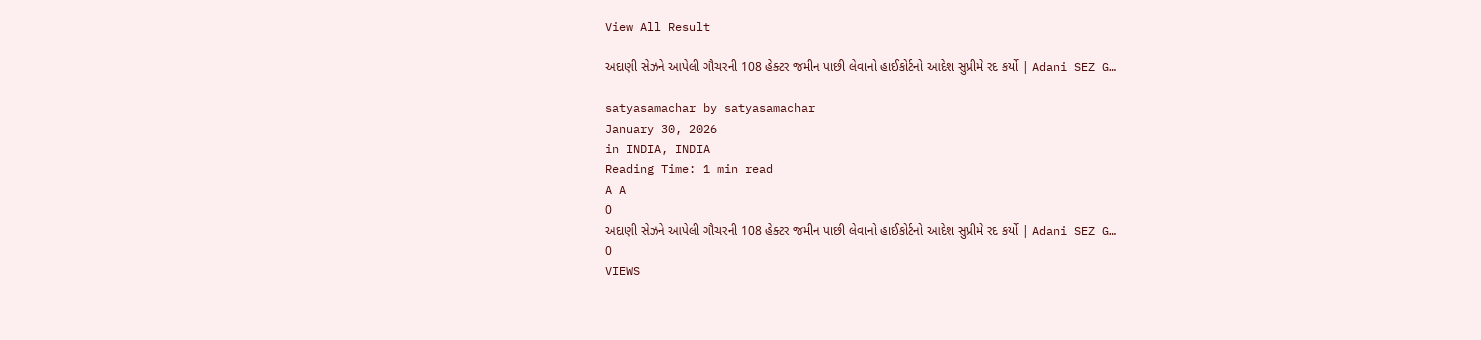View All Result

અદાણી સેઝને આપેલી ગૌચરની 108 હેક્ટર જમીન પાછી લેવાનો હાઈકોર્ટનો આદેશ સુપ્રીમે રદ કર્યો | Adani SEZ G…

satyasamachar by satyasamachar
January 30, 2026
in INDIA, INDIA
Reading Time: 1 min read
A A
0
અદાણી સેઝને આપેલી ગૌચરની 108 હેક્ટર જમીન પાછી લેવાનો હાઈકોર્ટનો આદેશ સુપ્રીમે રદ કર્યો | Adani SEZ G…
0
VIEWS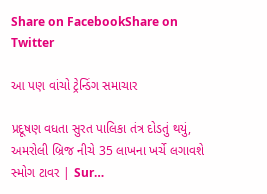Share on FacebookShare on Twitter

આ પણ વાંચો ટ્રેન્ડિંગ સમાચાર

પ્રદૂષણ વધતા સુરત પાલિકા તંત્ર દોડતું થયું, અમરોલી બ્રિજ નીચે 35 લાખના ખર્ચે લગાવશે સ્મોગ ટાવર | Sur…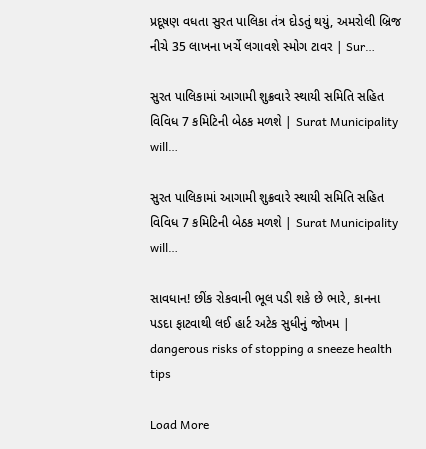પ્રદૂષણ વધતા સુરત પાલિકા તંત્ર દોડતું થયું, અમરોલી બ્રિજ નીચે 35 લાખના ખર્ચે લગાવશે સ્મોગ ટાવર | Sur…

સુરત પાલિકામાં આગામી શુક્રવારે સ્થાયી સમિતિ સહિત વિવિધ 7 કમિટિની બેઠક મળશે | Surat Municipality will…

સુરત પાલિકામાં આગામી શુક્રવારે સ્થાયી સમિતિ સહિત વિવિધ 7 કમિટિની બેઠક મળશે | Surat Municipality will…

સાવધાન! છીંક રોકવાની ભૂલ પડી શકે છે ભારે, કાનના પડદા ફાટવાથી લઈ હાર્ટ અટેક સુધીનું જોખમ | dangerous risks of stopping a sneeze health tips

Load More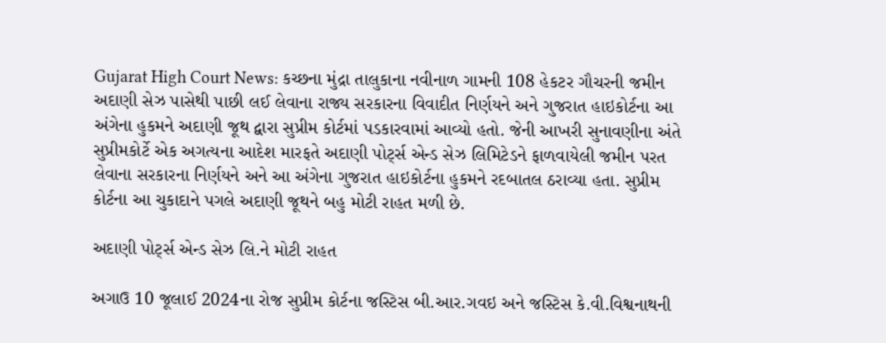Gujarat High Court News: કચ્છના મુંદ્રા તાલુકાના નવીનાળ ગામની 108 હેકટર ગૌચરની જમીન અદાણી સેઝ પાસેથી પાછી લઈ લેવાના રાજ્ય સરકારના વિવાદીત નિર્ણયને અને ગુજરાત હાઇકોર્ટના આ અંગેના હુકમને અદાણી જૂથ દ્વારા સુપ્રીમ કોર્ટમાં પડકારવામાં આવ્યો હતો. જેની આખરી સુનાવણીના અંતે સુપ્રીમકોર્ટે એક અગત્યના આદેશ મારફતે અદાણી પોર્ટ્સ એન્ડ સેઝ લિમિટેડને ફાળવાયેલી જમીન પરત લેવાના સરકારના નિર્ણયને અને આ અંગેના ગુજરાત હાઇકોર્ટના હુકમને રદબાતલ ઠરાવ્યા હતા. સુપ્રીમ કોર્ટના આ ચુકાદાને પગલે અદાણી જૂથને બહુ મોટી રાહત મળી છે.

અદાણી પોટ્‌ર્સ એન્ડ સેઝ લિ.ને મોટી રાહત

અગાઉ 10 જૂલાઈ 2024ના રોજ સુપ્રીમ કોર્ટના જસ્ટિસ બી.આર.ગવઇ અને જસ્ટિસ કે.વી.વિશ્વનાથની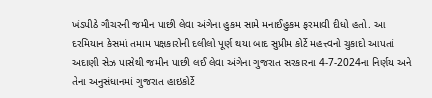ખંડપીઠે ગૌચરની જમીન પાછી લેવા અંગેના હુકમ સામે મનાઈહુકમ ફરમાવી દીધો હતો. આ દરમિયાન કેસમાં તમામ પક્ષકારોની દલીલો પૂર્ણ થયા બાદ સુપ્રીમ કોર્ટે મહત્ત્વનો ચુકાદો આપતાં અદાણી સેઝ પાસેથી જમીન પાછી લઈ લેવા અંગેના ગુજરાત સરકારના 4-7-2024ના નિર્ણય અને તેના અનુસંધાનમાં ગુજરાત હાઇકોર્ટે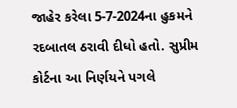જાહેર કરેલા 5-7-2024ના હુકમને રદબાતલ ઠરાવી દીધો હતો. સુપ્રીમ કોર્ટના આ નિર્ણયને પગલે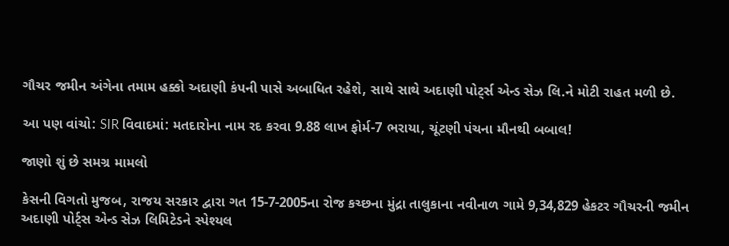ગૌચર જમીન અંગેના તમામ હક્કો અદાણી કંપની પાસે અબાધિત રહેશે, સાથે સાથે અદાણી પોટ્‌ર્સ એન્ડ સેઝ લિ.ને મોટી રાહત મળી છે.

આ પણ વાંચો: SIR વિવાદમાં: મતદારોના નામ રદ કરવા 9.88 લાખ ફોર્મ-7 ભરાયા, ચૂંટણી પંચના મૌનથી બબાલ!

જાણો શું છે સમગ્ર મામલો

કેસની વિગતો મુજબ, રાજય સરકાર દ્વારા ગત 15-7-2005ના રોજ કચ્છના મુંદ્રા તાલુકાના નવીનાળ ગામે 9,34,829 હેકટર ગૌચરની જમીન અદાણી પોર્ટ્સ એન્ડ સેઝ લિમિટેડને સ્પેશ્યલ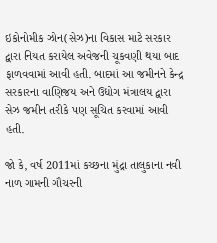ઇકોનોમીક ઝોન(સેઝ)ના વિકાસ માટે સરકાર દ્વારા નિયત કરાયેલ અવેજની ચૂકવણી થયા બાદ ફાળવવામાં આવી હતી. બાદમાં આ જમીનને કેન્દ્ર સરકારના વાણિજય અને ઉદ્યોગ મંત્રાલય દ્વારા સેઝ જમીન તરીકે પણ સૂચિત કરવામાં આવી હતી.

જો કે, વર્ષ 2011માં કચ્છના મુંદ્રા તાલુકાના નવી નાળ ગામની ગૌચરની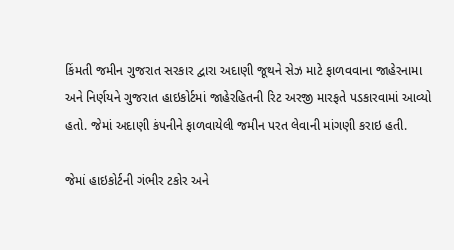કિંમતી જમીન ગુજરાત સરકાર દ્વારા અદાણી જૂથને સેઝ માટે ફાળવવાના જાહેરનામા અને નિર્ણયને ગુજરાત હાઇકોર્ટમાં જાહેરહિતની રિટ અરજી મારફતે પડકારવામાં આવ્યો હતો. જેમાં અદાણી કંપનીને ફાળવાયેલી જમીન પરત લેવાની માંગણી કરાઇ હતી.

જેમાં હાઇકોર્ટની ગંભીર ટકોર અને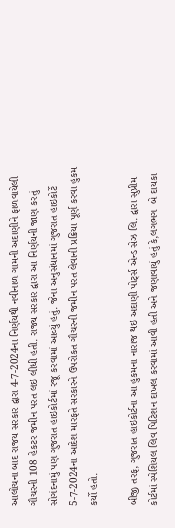આલોચના બાદ રાજય સરકાર દ્વારા 4-7-2024ના નિર્ણયથી નવીનાળ ગામની અદાણીને ફાળવાયેલી ગૌચરની 108 હેકટર જમીન પરત લઇ લીધી હતી. રાજ્ય સરકાર દ્વારા આ નિર્ણયની જાણ કરતું સોગંદનામું પણ ગુજરાત હાઇકોર્ટમાં રજૂ કરવામાં આવ્યું હતું. જેના અનુસંધાનમાં ગુજરાત હાઇકોર્ટે 5-7-2024ના આદેશ મારફતે સરકારને ઉપરોકત ગૌચરની જમીન પરત લેવાની પ્રક્રિયા પૂર્ણ કરવા હુકમ કર્યો હતો.

બીજી તરફ, ગુજરાત હાઇકોર્ટના આ હુકમના નારાજ થઇ અદાણી પોર્ટ્સ એન્ડ સેઝ લિ. દ્વારા સુપ્રીમ કોર્ટમાં સ્પેશિયલ લિવ પિટિશન દાખલ કરવામાં આવી હતી અને જણાવાયું હતું કે,લગભગ  બે દાયકા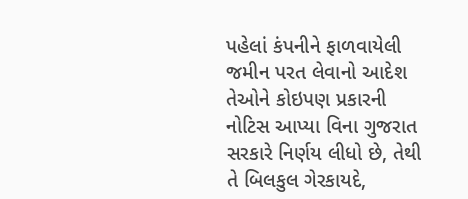પહેલાં કંપનીને ફાળવાયેલી જમીન પરત લેવાનો આદેશ તેઓને કોઇપણ પ્રકારની નોટિસ આપ્યા વિના ગુજરાત સરકારે નિર્ણય લીધો છે, તેથી તે બિલકુલ ગેરકાયદે,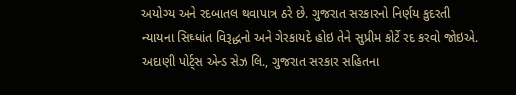અયોગ્ય અને રદબાતલ થવાપાત્ર ઠરે છે. ગુજરાત સરકારનો નિર્ણય કુદરતી ન્યાયના સિઘ્ધાંત વિરૂદ્ધનો અને ગેરકાયદે હોઇ તેને સુપ્રીમ કોર્ટે રદ કરવો જોઇએ. અદાણી પોર્ટ્સ એન્ડ સેઝ લિ., ગુજરાત સરકાર સહિતના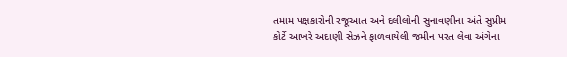તમામ પક્ષકારોની રજૂઆત અને દલીલોની સુનાવણીના અંતે સુપ્રીમ કોર્ટે આખરે અદાણી સેઝને ફાળવાયેલી જમીન પરત લેવા અંગેના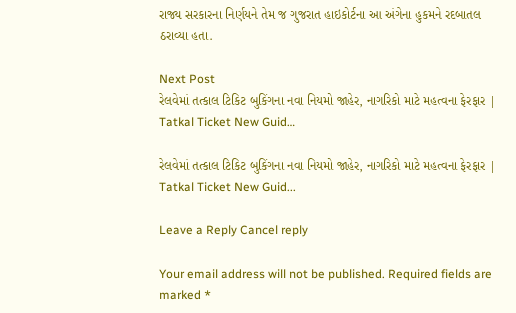રાજ્ય સરકારના નિર્ણયને તેમ જ ગુજરાત હાઇકોર્ટના આ અંગેના હુકમને રદબાતલ ઠરાવ્યા હતા.

Next Post
રેલવેમાં તત્કાલ ટિકિટ બુકિંગના નવા નિયમો જાહેર, નાગરિકો માટે મહત્વના ફેરફાર | Tatkal Ticket New Guid…

રેલવેમાં તત્કાલ ટિકિટ બુકિંગના નવા નિયમો જાહેર, નાગરિકો માટે મહત્વના ફેરફાર | Tatkal Ticket New Guid...

Leave a Reply Cancel reply

Your email address will not be published. Required fields are marked *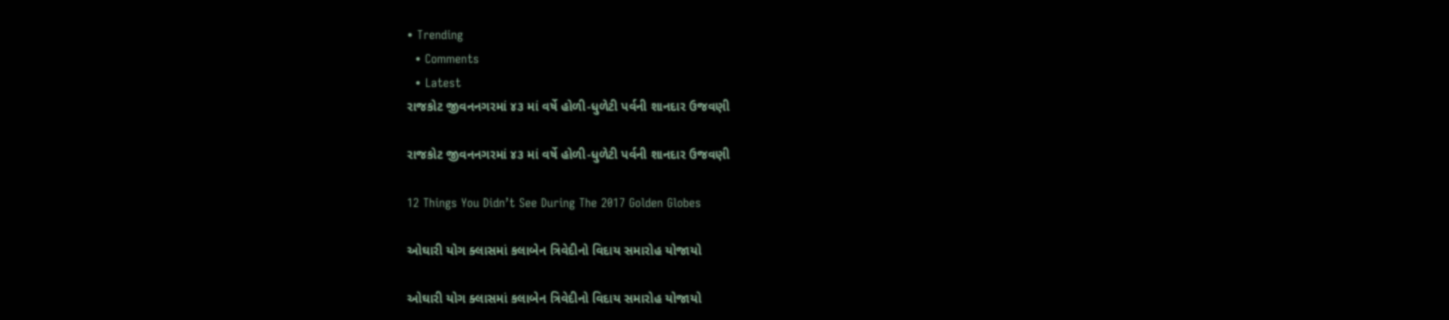• Trending
  • Comments
  • Latest
રાજકોટ જીવનનગરમાં ૪૩ માં વર્ષે હોળી-ધુળેટી પર્વની શાનદાર ઉજવણી

રાજકોટ જીવનનગરમાં ૪૩ માં વર્ષે હોળી-ધુળેટી પર્વની શાનદાર ઉજવણી

12 Things You Didn’t See During The 2017 Golden Globes

ઓઘારી યોગ ક્લાસમાં કલાબેન ત્રિવેદીનો વિદાય સમારોહ યોજાયો

ઓઘારી યોગ ક્લાસમાં કલાબેન ત્રિવેદીનો વિદાય સમારોહ યોજાયો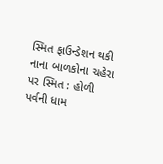સ્મિત ફાઉન્ડેશન થકી નાના બાળકોના ચહેરા પર સ્મિત : હોળી પર્વની ધામ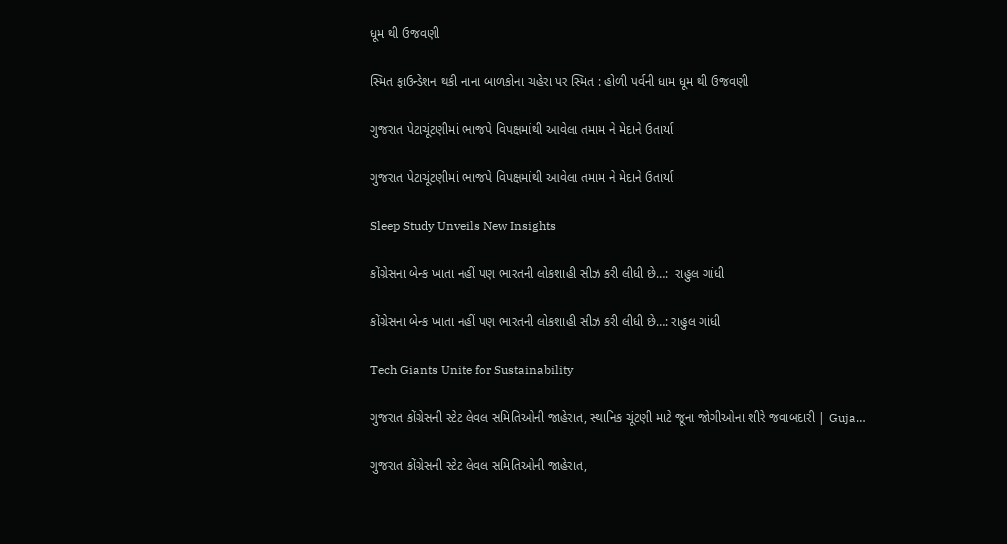ધૂમ થી ઉજવણી

સ્મિત ફાઉન્ડેશન થકી નાના બાળકોના ચહેરા પર સ્મિત : હોળી પર્વની ધામ ધૂમ થી ઉજવણી

ગુજરાત પેટાચૂંટણીમાં ભાજપે વિપક્ષમાંથી આવેલા તમામ ને મેદાને ઉતાર્યા

ગુજરાત પેટાચૂંટણીમાં ભાજપે વિપક્ષમાંથી આવેલા તમામ ને મેદાને ઉતાર્યા

Sleep Study Unveils New Insights

કોંગ્રેસના બેન્ક ખાતા નહીં પણ ભારતની લોકશાહી સીઝ કરી લીધી છે…:  રાહુલ ગાંધી

કોંગ્રેસના બેન્ક ખાતા નહીં પણ ભારતની લોકશાહી સીઝ કરી લીધી છે…: રાહુલ ગાંધી

Tech Giants Unite for Sustainability

ગુજરાત કોંગ્રેસની સ્ટેટ લેવલ સમિતિઓની જાહેરાત, સ્થાનિક ચૂંટણી માટે જૂના જોગીઓના શીરે જવાબદારી | Guja…

ગુજરાત કોંગ્રેસની સ્ટેટ લેવલ સમિતિઓની જાહેરાત,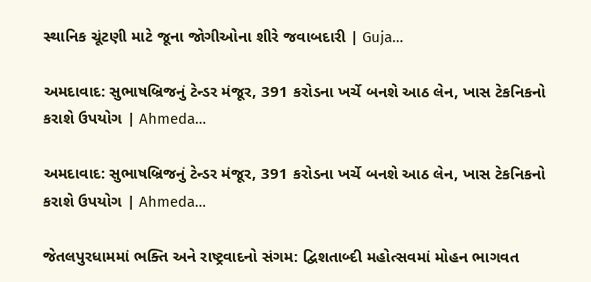સ્થાનિક ચૂંટણી માટે જૂના જોગીઓના શીરે જવાબદારી | Guja…

અમદાવાદ: સુભાષબ્રિજનું ટેન્ડર મંજૂર, 391 કરોડના ખર્ચે બનશે આઠ લેન, ખાસ ટેકનિકનો કરાશે ઉપયોગ | Ahmeda…

અમદાવાદ: સુભાષબ્રિજનું ટેન્ડર મંજૂર, 391 કરોડના ખર્ચે બનશે આઠ લેન, ખાસ ટેકનિકનો કરાશે ઉપયોગ | Ahmeda…

જેતલપુરધામમાં ભક્તિ અને રાષ્ટ્રવાદનો સંગમ: દ્વિશતાબ્દી મહોત્સવમાં મોહન ભાગવત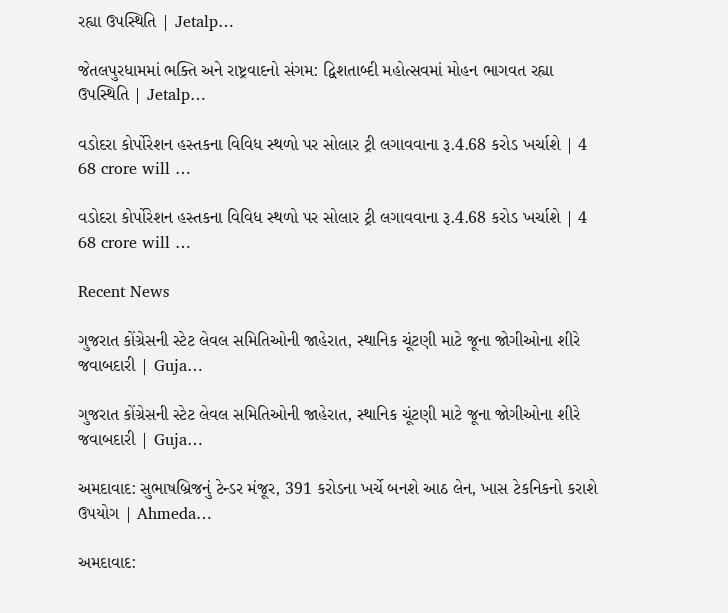રહ્યા ઉપસ્થિતિ | Jetalp…

જેતલપુરધામમાં ભક્તિ અને રાષ્ટ્રવાદનો સંગમ: દ્વિશતાબ્દી મહોત્સવમાં મોહન ભાગવત રહ્યા ઉપસ્થિતિ | Jetalp…

વડોદરા કોર્પોરેશન હસ્તકના વિવિધ સ્થળો પર સોલાર ટ્રી લગાવવાના રૂ.4.68 કરોડ ખર્ચાશે | 4 68 crore will …

વડોદરા કોર્પોરેશન હસ્તકના વિવિધ સ્થળો પર સોલાર ટ્રી લગાવવાના રૂ.4.68 કરોડ ખર્ચાશે | 4 68 crore will …

Recent News

ગુજરાત કોંગ્રેસની સ્ટેટ લેવલ સમિતિઓની જાહેરાત, સ્થાનિક ચૂંટણી માટે જૂના જોગીઓના શીરે જવાબદારી | Guja…

ગુજરાત કોંગ્રેસની સ્ટેટ લેવલ સમિતિઓની જાહેરાત, સ્થાનિક ચૂંટણી માટે જૂના જોગીઓના શીરે જવાબદારી | Guja…

અમદાવાદ: સુભાષબ્રિજનું ટેન્ડર મંજૂર, 391 કરોડના ખર્ચે બનશે આઠ લેન, ખાસ ટેકનિકનો કરાશે ઉપયોગ | Ahmeda…

અમદાવાદ: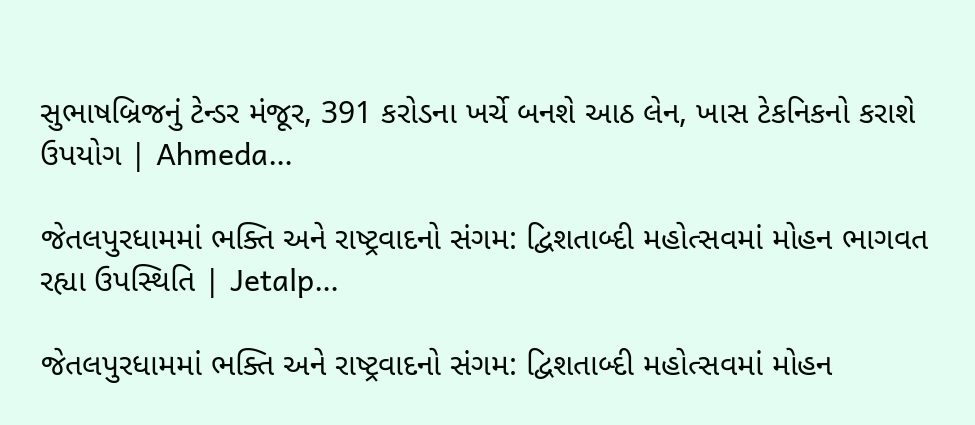સુભાષબ્રિજનું ટેન્ડર મંજૂર, 391 કરોડના ખર્ચે બનશે આઠ લેન, ખાસ ટેકનિકનો કરાશે ઉપયોગ | Ahmeda…

જેતલપુરધામમાં ભક્તિ અને રાષ્ટ્રવાદનો સંગમ: દ્વિશતાબ્દી મહોત્સવમાં મોહન ભાગવત રહ્યા ઉપસ્થિતિ | Jetalp…

જેતલપુરધામમાં ભક્તિ અને રાષ્ટ્રવાદનો સંગમ: દ્વિશતાબ્દી મહોત્સવમાં મોહન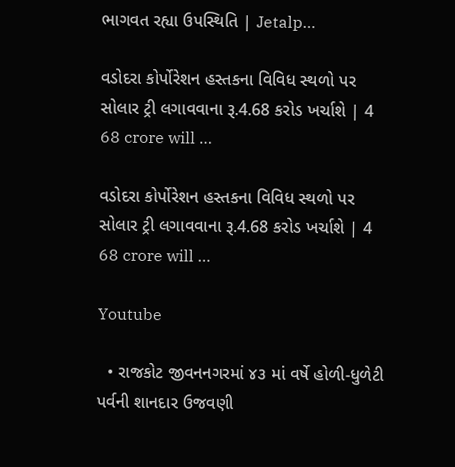ભાગવત રહ્યા ઉપસ્થિતિ | Jetalp…

વડોદરા કોર્પોરેશન હસ્તકના વિવિધ સ્થળો પર સોલાર ટ્રી લગાવવાના રૂ.4.68 કરોડ ખર્ચાશે | 4 68 crore will …

વડોદરા કોર્પોરેશન હસ્તકના વિવિધ સ્થળો પર સોલાર ટ્રી લગાવવાના રૂ.4.68 કરોડ ખર્ચાશે | 4 68 crore will …

Youtube

  • રાજકોટ જીવનનગરમાં ૪૩ માં વર્ષે હોળી-ધુળેટી પર્વની શાનદાર ઉજવણી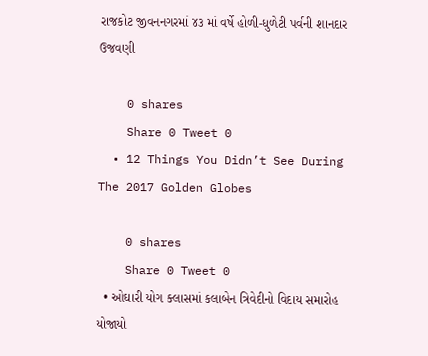રાજકોટ જીવનનગરમાં ૪૩ માં વર્ષે હોળી-ધુળેટી પર્વની શાનદાર ઉજવણી

    0 shares
    Share 0 Tweet 0
  • 12 Things You Didn’t See During The 2017 Golden Globes

    0 shares
    Share 0 Tweet 0
  • ઓઘારી યોગ ક્લાસમાં કલાબેન ત્રિવેદીનો વિદાય સમારોહ યોજાયો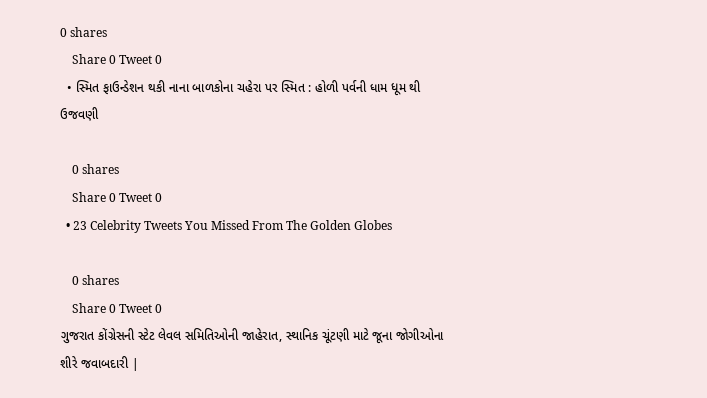0 shares
    Share 0 Tweet 0
  • સ્મિત ફાઉન્ડેશન થકી નાના બાળકોના ચહેરા પર સ્મિત : હોળી પર્વની ધામ ધૂમ થી ઉજવણી

    0 shares
    Share 0 Tweet 0
  • 23 Celebrity Tweets You Missed From The Golden Globes

    0 shares
    Share 0 Tweet 0
ગુજરાત કોંગ્રેસની સ્ટેટ લેવલ સમિતિઓની જાહેરાત, સ્થાનિક ચૂંટણી માટે જૂના જોગીઓના શીરે જવાબદારી |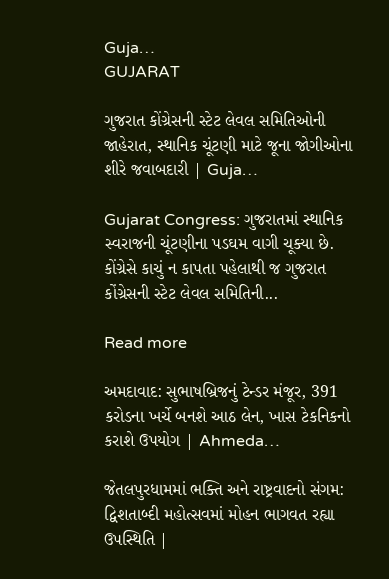Guja…
GUJARAT

ગુજરાત કોંગ્રેસની સ્ટેટ લેવલ સમિતિઓની જાહેરાત, સ્થાનિક ચૂંટણી માટે જૂના જોગીઓના શીરે જવાબદારી | Guja…

Gujarat Congress: ગુજરાતમાં સ્થાનિક સ્વરાજની ચૂંટણીના પડઘમ વાગી ચૂક્યા છે. કોંગ્રેસે કાચું ન કાપતા પહેલાથી જ ગુજરાત કોંગ્રેસની સ્ટેટ લેવલ સમિતિની...

Read more

અમદાવાદ: સુભાષબ્રિજનું ટેન્ડર મંજૂર, 391 કરોડના ખર્ચે બનશે આઠ લેન, ખાસ ટેકનિકનો કરાશે ઉપયોગ | Ahmeda…

જેતલપુરધામમાં ભક્તિ અને રાષ્ટ્રવાદનો સંગમ: દ્વિશતાબ્દી મહોત્સવમાં મોહન ભાગવત રહ્યા ઉપસ્થિતિ |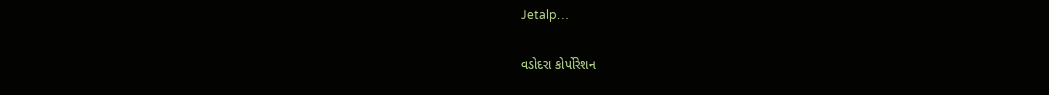Jetalp…

વડોદરા કોર્પોરેશન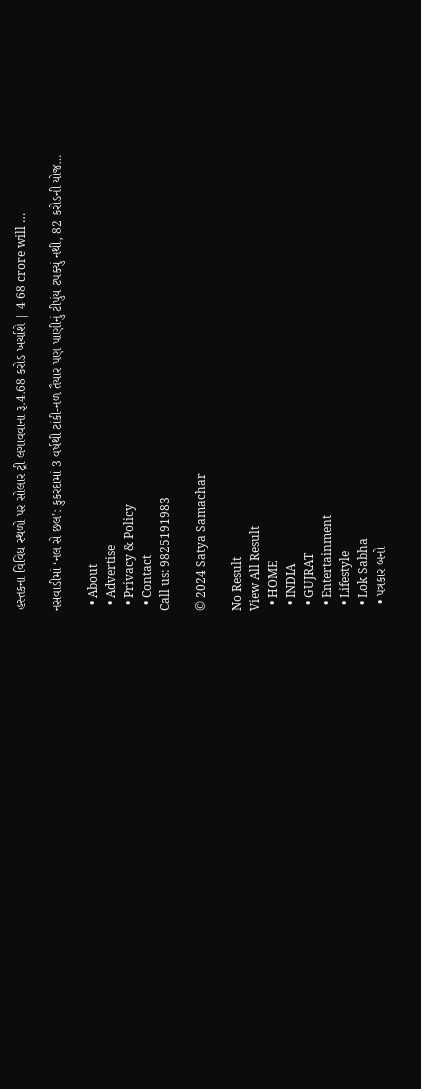હસ્તકના વિવિધ સ્થળો પર સોલાર ટ્રી લગાવવાના રૂ.4.68 કરોડ ખર્ચાશે | 4 68 crore will …

નસવાડીમાં ‘નલ સે છલ’: કુકરદામાં 3 વર્ષથી ટાંકી-નળ તૈયાર પણ પાણીનું ટીપુંય ટપક્યું નથી, 82 કરોડની યોજ…

  • About
  • Advertise
  • Privacy & Policy
  • Contact
Call us: 9825191983

© 2024 Satya Samachar

No Result
View All Result
  • HOME
  • INDIA
  • GUJRAT
  • Entertainment
  • Lifestyle
  • Lok Sabha
  • પત્રકાર બનો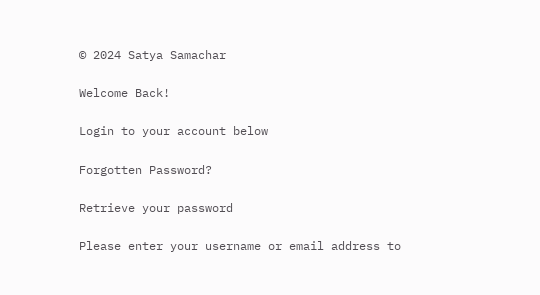© 2024 Satya Samachar

Welcome Back!

Login to your account below

Forgotten Password?

Retrieve your password

Please enter your username or email address to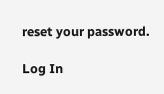reset your password.

Log In